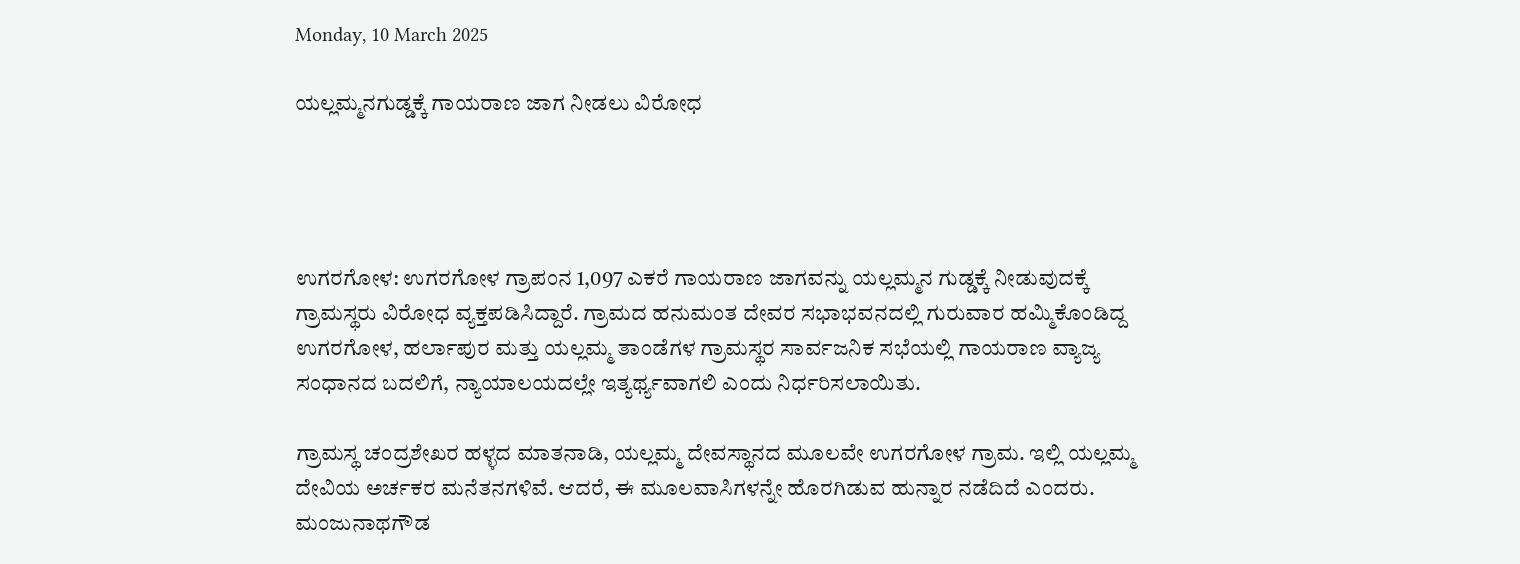Monday, 10 March 2025

ಯಲ್ಲಮ್ಮನಗುಡ್ಡಕ್ಕೆ ಗಾಯರಾಣ ಜಾಗ ನೀಡಲು ವಿರೋಧ




ಉಗರಗೋಳ: ಉಗರಗೋಳ ಗ್ರಾಪಂನ 1,097 ಎಕರೆ ಗಾಯರಾಣ ಜಾಗವನ್ನು ಯಲ್ಲಮ್ಮನ ಗುಡ್ಡಕ್ಕೆ ನೀಡುವುದಕ್ಕೆ ಗ್ರಾಮಸ್ಥರು ವಿರೋಧ ವ್ಯಕ್ತಪಡಿಸಿದ್ದಾರೆ. ಗ್ರಾಮದ ಹನುಮಂತ ದೇವರ ಸಭಾಭವನದಲ್ಲಿ ಗುರುವಾರ ಹಮ್ಮಿಕೊಂಡಿದ್ದ ಉಗರಗೋಳ, ಹರ್ಲಾಪುರ ಮತ್ತು ಯಲ್ಲಮ್ಮ ತಾಂಡೆಗಳ ಗ್ರಾಮಸ್ಥರ ಸಾರ್ವಜನಿಕ ಸಭೆಯಲ್ಲಿ ಗಾಯರಾಣ ವ್ಯಾಜ್ಯ ಸಂಧಾನದ ಬದಲಿಗೆ, ನ್ಯಾಯಾಲಯದಲ್ಲೇ ಇತ್ಯರ್ಥ್ಯವಾಗಲಿ ಎಂದು ನಿರ್ಧರಿಸಲಾಯಿತು.

ಗ್ರಾಮಸ್ಥ ಚಂದ್ರಶೇಖರ ಹಳ್ಳದ ಮಾತನಾಡಿ, ಯಲ್ಲಮ್ಮ ದೇವಸ್ಥಾನದ ಮೂಲವೇ ಉಗರಗೋಳ ಗ್ರಾಮ. ಇಲ್ಲಿ ಯಲ್ಲಮ್ಮ ದೇವಿಯ ಅರ್ಚಕರ ಮನೆತನಗಳಿವೆ. ಆದರೆ, ಈ ಮೂಲವಾಸಿಗಳನ್ನೇ ಹೊರಗಿಡುವ ಹುನ್ನಾರ ನಡೆದಿದೆ ಎಂದರು.
ಮಂಜುನಾಥಗೌಡ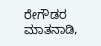ರೇಗೌಡರ ಮಾತನಾಡಿ,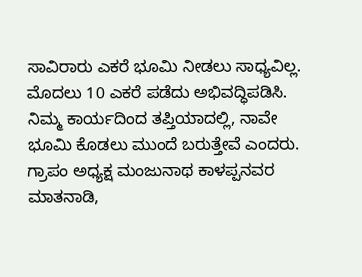ಸಾವಿರಾರು ಎಕರೆ ಭೂಮಿ ನೀಡಲು ಸಾಧ್ಯವಿಲ್ಲ. ಮೊದಲು 10 ಎಕರೆ ಪಡೆದು ಅಭಿವದ್ಧಿಪಡಿಸಿ. ನಿಮ್ಮ ಕಾರ್ಯದಿಂದ ತಪ್ತಿಯಾದಲ್ಲಿ, ನಾವೇ ಭೂಮಿ ಕೊಡಲು ಮುಂದೆ ಬರುತ್ತೇವೆ ಎಂದರು.
ಗ್ರಾಪಂ ಅಧ್ಯಕ್ಷ ಮಂಜುನಾಥ ಕಾಳಪ್ಪನವರ ಮಾತನಾಡಿ,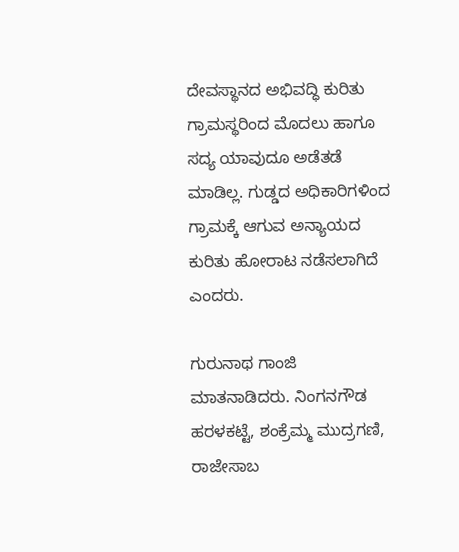ದೇವಸ್ಥಾನದ ಅಭಿವದ್ಧಿ ಕುರಿತು ಗ್ರಾಮಸ್ಥರಿಂದ ಮೊದಲು ಹಾಗೂ ಸದ್ಯ ಯಾವುದೂ ಅಡೆತಡೆ ಮಾಡಿಲ್ಲ. ಗುಡ್ಡದ ಅಧಿಕಾರಿಗಳಿಂದ ಗ್ರಾಮಕ್ಕೆ ಆಗುವ ಅನ್ಯಾಯದ ಕುರಿತು ಹೋರಾಟ ನಡೆಸಲಾಗಿದೆ ಎಂದರು.

ಗುರುನಾಥ ಗಾಂಜಿ ಮಾತನಾಡಿದರು. ನಿಂಗನಗೌಡ ಹರಳಕಟ್ಟೆ, ಶಂಕ್ರೆಮ್ಮ ಮುದ್ರಗಣಿ, ರಾಜೇಸಾಬ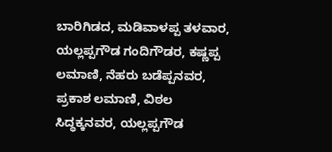ಬಾರಿಗಿಡದ, ಮಡಿವಾಳಪ್ಪ ತಳವಾರ, ಯಲ್ಲಪ್ಪಗೌಡ ಗಂದಿಗೌಡರ, ಕಷ್ಣಪ್ಪ ಲಮಾಣಿ, ನೆಹರು ಬಡೆಪ್ಪನವರ, ಪ್ರಕಾಶ ಲಮಾಣಿ, ವಿಠಲ ಸಿದ್ಧಕ್ಕನವರ, ಯಲ್ಲಪ್ಪಗೌಡ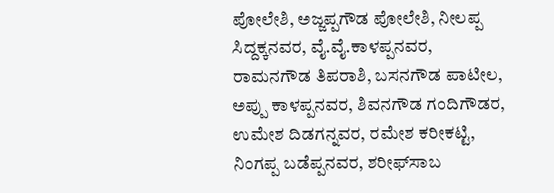ಪೋಲೇಶಿ, ಅಜ್ಜಪ್ಪಗೌಡ ಪೋಲೇಶಿ, ನೀಲಪ್ಪ ಸಿದ್ದಕ್ಕನವರ, ವೈ.ವೈ.ಕಾಳಪ್ಪನವರ, ರಾಮನಗೌಡ ತಿಪರಾಶಿ, ಬಸನಗೌಡ ಪಾಟೀಲ, ಅಪ್ಪು ಕಾಳಪ್ಪನವರ, ಶಿವನಗೌಡ ಗಂದಿಗೌಡರ, ಉಮೇಶ ದಿಡಗನ್ನವರ, ರಮೇಶ ಕರೀಕಟ್ಟಿ, ನಿಂಗಪ್ಪ ಬಡೆಪ್ಪನವರ, ಶರೀಫ್‌ಸಾಬ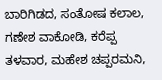ಬಾರಿಗಿಡದ, ಸಂತೋಷ ಕಲಾಲ, ಗಣೇಶ ವಾಕೋಡಿ, ಕರೆಪ್ಪ ತಳವಾರ, ಮಹೇಶ ಚಪ್ಪರಮನಿ,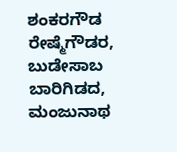ಶಂಕರಗೌಡ ರೇಷ್ಮೆಗೌಡರ, ಬುಡೇಸಾಬ ಬಾರಿಗಿಡದ, ಮಂಜುನಾಥ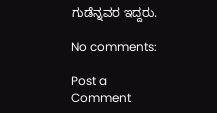ಗುಡೆನ್ನವರ ಇದ್ದರು.

No comments:

Post a Comment